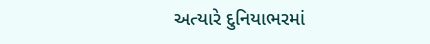અત્યારે દુનિયાભરમાં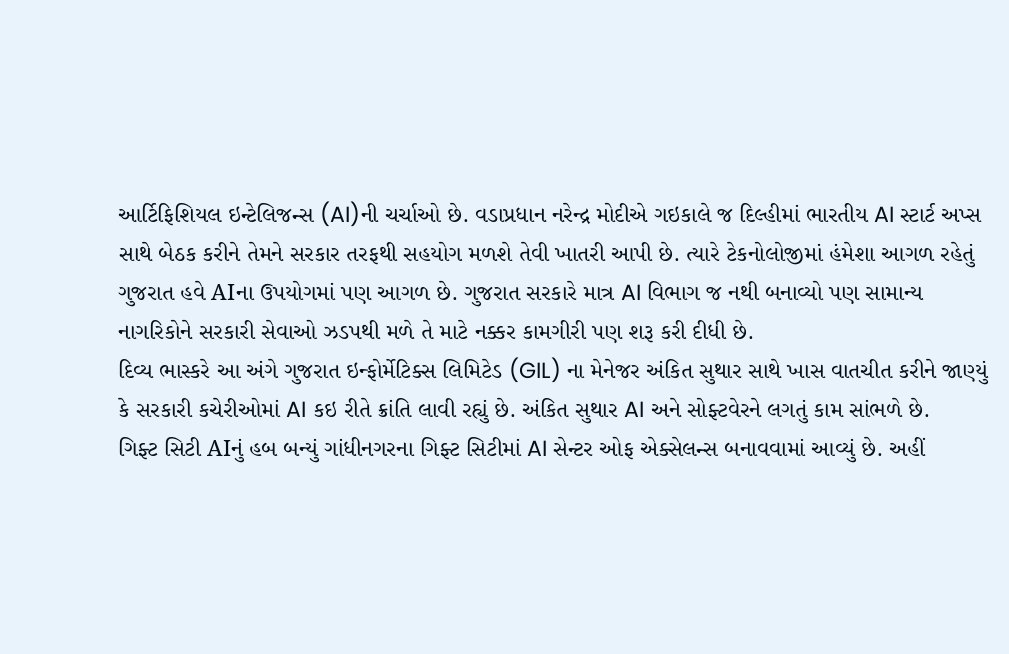આર્ટિફિશિયલ ઇન્ટેલિજન્સ (AI)ની ચર્ચાઓ છે. વડાપ્રધાન નરેન્દ્ર મોદીએ ગઇકાલે જ દિલ્હીમાં ભારતીય AI સ્ટાર્ટ અપ્સ સાથે બેઠક કરીને તેમને સરકાર તરફથી સહયોગ મળશે તેવી ખાતરી આપી છે. ત્યારે ટેકનોલોજીમાં હંમેશા આગળ રહેતું ગુજરાત હવે AIના ઉપયોગમાં પણ આગળ છે. ગુજરાત સરકારે માત્ર AI વિભાગ જ નથી બનાવ્યો પણ સામાન્ય નાગરિકોને સરકારી સેવાઓ ઝડપથી મળે તે માટે નક્કર કામગીરી પણ શરૂ કરી દીધી છે.
દિવ્ય ભાસ્કરે આ અંગે ગુજરાત ઇન્ફોર્મેટિક્સ લિમિટેડ (GIL) ના મેનેજર અંકિત સુથાર સાથે ખાસ વાતચીત કરીને જાણ્યું કે સરકારી કચેરીઓમાં AI કઇ રીતે ક્રાંતિ લાવી રહ્યું છે. અંકિત સુથાર AI અને સોફ્ટવેરને લગતું કામ સાંભળે છે.
ગિફ્ટ સિટી AIનું હબ બન્યું ગાંધીનગરના ગિફ્ટ સિટીમાં AI સેન્ટર ઓફ એક્સેલન્સ બનાવવામાં આવ્યું છે. અહીં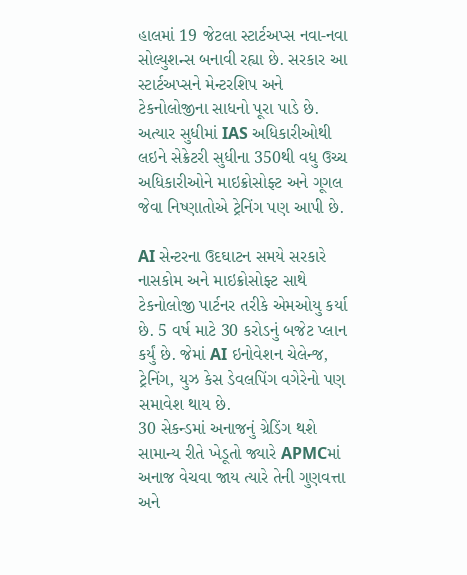હાલમાં 19 જેટલા સ્ટાર્ટઅપ્સ નવા-નવા સોલ્યુશન્સ બનાવી રહ્યા છે. સરકાર આ સ્ટાર્ટઅપ્સને મેન્ટરશિપ અને ટેકનોલોજીના સાધનો પૂરા પાડે છે. અત્યાર સુધીમાં IAS અધિકારીઓથી લઇને સેક્રેટરી સુધીના 350થી વધુ ઉચ્ચ અધિકારીઓને માઇક્રોસોફ્ટ અને ગૂગલ જેવા નિષ્ણાતોએ ટ્રેનિંગ પણ આપી છે.

AI સેન્ટરના ઉદઘાટન સમયે સરકારે નાસકોમ અને માઇક્રોસોફ્ટ સાથે ટેકનોલોજી પાર્ટનર તરીકે એમઓયુ કર્યા છે. 5 વર્ષ માટે 30 કરોડનું બજેટ પ્લાન કર્યું છે. જેમાં AI ઇનોવેશન ચેલેન્જ, ટ્રેનિંગ, યુઝ કેસ ડેવલપિંગ વગેરેનો પણ સમાવેશ થાય છે.
30 સેકન્ડમાં અનાજનું ગ્રેડિંગ થશે સામાન્ય રીતે ખેડૂતો જ્યારે APMCમાં અનાજ વેચવા જાય ત્યારે તેની ગુણવત્તા અને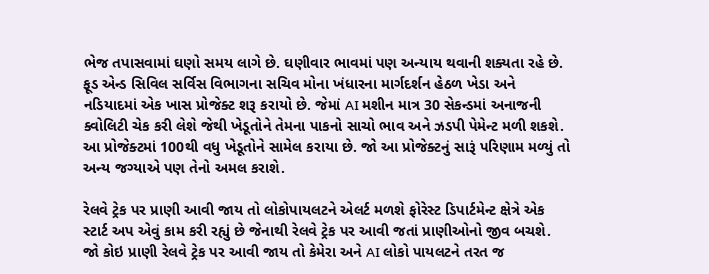ભેજ તપાસવામાં ઘણો સમય લાગે છે. ઘણીવાર ભાવમાં પણ અન્યાય થવાની શક્યતા રહે છે. ફૂડ એન્ડ સિવિલ સર્વિસ વિભાગના સચિવ મોના ખંધારના માર્ગદર્શન હેઠળ ખેડા અને નડિયાદમાં એક ખાસ પ્રોજેક્ટ શરૂ કરાયો છે. જેમાં AI મશીન માત્ર 30 સેકન્ડમાં અનાજની ક્વોલિટી ચેક કરી લેશે જેથી ખેડૂતોને તેમના પાકનો સાચો ભાવ અને ઝડપી પેમેન્ટ મળી શકશે. આ પ્રોજેક્ટમાં 100થી વધુ ખેડૂતોને સામેલ કરાયા છે. જો આ પ્રોજેક્ટનું સારૂં પરિણામ મળ્યું તો અન્ય જગ્યાએ પણ તેનો અમલ કરાશે.

રેલવે ટ્રેક પર પ્રાણી આવી જાય તો લોકોપાયલટને એલર્ટ મળશે ફોરેસ્ટ ડિપાર્ટમેન્ટ ક્ષેત્રે એક સ્ટાર્ટ અપ એવું કામ કરી રહ્યું છે જેનાથી રેલવે ટ્રેક પર આવી જતાં પ્રાણીઓનો જીવ બચશે. જો કોઇ પ્રાણી રેલવે ટ્રેક પર આવી જાય તો કેમેરા અને AI લોકો પાયલટને તરત જ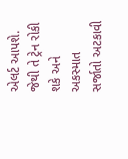એલર્ટ આપશે. જેથી તે ટ્રેન રોકી શકે અને અકસ્માત સર્જાતો અટકાવી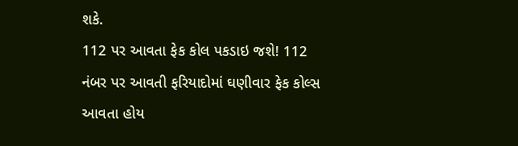શકે.
112 પર આવતા ફેક કોલ પકડાઇ જશે! 112 નંબર પર આવતી ફરિયાદોમાં ઘણીવાર ફેક કોલ્સ આવતા હોય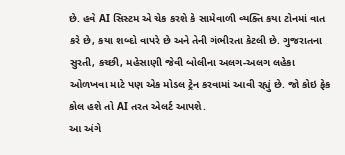છે. હવે AI સિસ્ટમ એ ચેક કરશે કે સામેવાળી વ્યક્તિ કયા ટોનમાં વાત કરે છે, કયા શબ્દો વાપરે છે અને તેની ગંભીરતા કેટલી છે. ગુજરાતના સુરતી, કચ્છી, મહેસાણી જેવી બોલીના અલગ-અલગ લહેકા ઓળખવા માટે પણ એક મોડલ ટ્રેન કરવામાં આવી રહ્યું છે. જો કોઇ ફેક કોલ હશે તો AI તરત એલર્ટ આપશે.
આ અંગે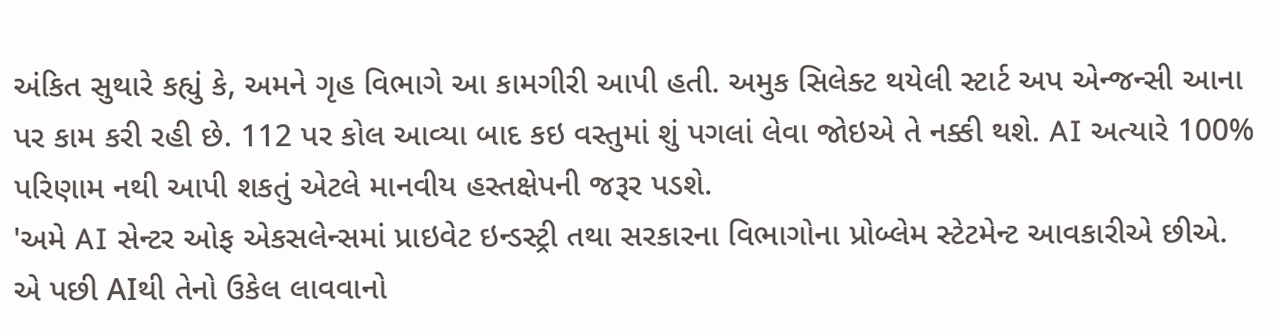અંકિત સુથારે કહ્યું કે, અમને ગૃહ વિભાગે આ કામગીરી આપી હતી. અમુક સિલેક્ટ થયેલી સ્ટાર્ટ અપ એન્જન્સી આના પર કામ કરી રહી છે. 112 પર કોલ આવ્યા બાદ કઇ વસ્તુમાં શું પગલાં લેવા જોઇએ તે નક્કી થશે. AI અત્યારે 100% પરિણામ નથી આપી શકતું એટલે માનવીય હસ્તક્ષેપની જરૂર પડશે.
'અમે AI સેન્ટર ઓફ એકસલેન્સમાં પ્રાઇવેટ ઇન્ડસ્ટ્રી તથા સરકારના વિભાગોના પ્રોબ્લેમ સ્ટેટમેન્ટ આવકારીએ છીએ. એ પછી AIથી તેનો ઉકેલ લાવવાનો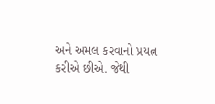અને અમલ કરવાનો પ્રયત્ન કરીએ છીએ. જેથી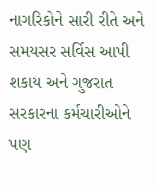નાગરિકોને સારી રીતે અને સમયસર સર્વિસ આપી શકાય અને ગુજરાત સરકારના કર્મચારીઓને પણ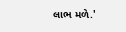લાભ મળે.'